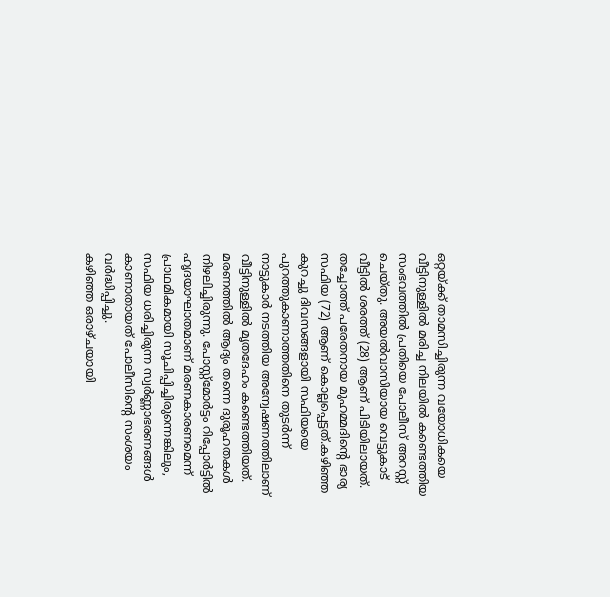ഒറ്റയ്ക്ക് താമസിച്ചിരുന്ന വയോധികയെ വീട്ടിനുള്ളിൽ മരിച്ച നിലയിൽ കണ്ടെത്തിയ സംഭവത്തിൽ പ്രതിയെ പോലീസ് അറസ്റ്റ് ചെയ്തു. അയൽവാസിയായ വെട്ടുകാട് വീട്ടിൽ ശരത്ത് (28) ആണ് പിടിയിലായത്. തച്ചോത്ത് പരേതനായ മുഹമ്മദിന്റെ ഭാര്യ സഫിയ (72) ആണ് കൊല്ലപ്പെട്ടത്.കഴിഞ്ഞ കുറച്ചു ദിവസങ്ങളായി സഫിയയെ പുറത്തുകാണാത്തതിനെ തുടർന്ന് നാട്ടുകാർ നടത്തിയ അന്വേഷണത്തിലാണ് വീട്ടിനുള്ളിൽ മൃതദേഹം കണ്ടെത്തിയത്. മരണത്തിൽ ആദ്യം തന്നെ ദുരൂഹതകൾ നിഴലിച്ചിരുന്നു. പോസ്റ്റ്മോർട്ടം റിപ്പോർട്ടിൽ ഹൃദയാഘാതമാണ് മരണകാരണമെന്ന് പ്രാഥമികമായി സൂചിപ്പിച്ചിരുന്നെങ്കിലും, സഫിയ ധരിച്ചിരുന്ന സ്വർണ്ണാഭരണങ്ങൾ കാണാതായത് പോലീസിന്റെ സംശയം വർദ്ധിപ്പിച്ചു.
കഴിഞ്ഞ ഒരാഴ്ചയായി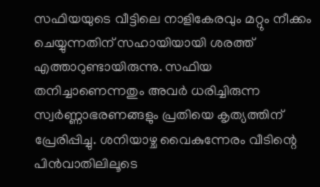സഫിയയുടെ വീട്ടിലെ നാളികേരവും മറ്റും നീക്കം ചെയ്യുന്നതിന് സഹായിയായി ശരത്ത് എത്താറുണ്ടായിരുന്നു. സഫിയ തനിച്ചാണെന്നതും അവർ ധരിച്ചിരുന്ന സ്വർണ്ണാഭരണങ്ങളും പ്രതിയെ കൃത്യത്തിന് പ്രേരിപ്പിച്ചു. ശനിയാഴ്ച വൈകുന്നേരം വീടിന്റെ പിൻവാതിലിലൂടെ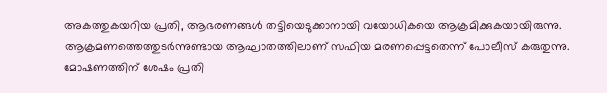അകത്തുകയറിയ പ്രതി, ആഭരണങ്ങൾ തട്ടിയെടുക്കാനായി വയോധികയെ ആക്രമിക്കുകയായിരുന്നു. ആക്രമണത്തെത്തുടർന്നുണ്ടായ ആഘാതത്തിലാണ് സഫിയ മരണപ്പെട്ടതെന്ന് പോലീസ് കരുതുന്നു.
മോഷണത്തിന് ശേഷം പ്രതി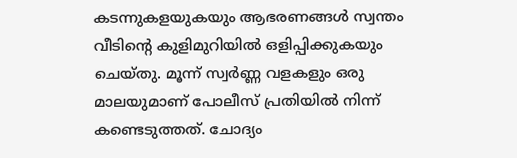കടന്നുകളയുകയും ആഭരണങ്ങൾ സ്വന്തം വീടിന്റെ കുളിമുറിയിൽ ഒളിപ്പിക്കുകയും ചെയ്തു. മൂന്ന് സ്വർണ്ണ വളകളും ഒരു മാലയുമാണ് പോലീസ് പ്രതിയിൽ നിന്ന് കണ്ടെടുത്തത്. ചോദ്യം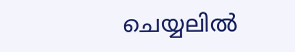ചെയ്യലിൽ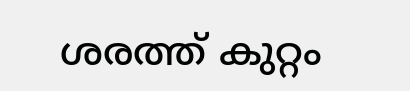ശരത്ത് കുറ്റം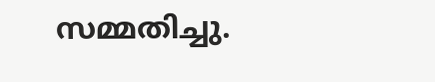സമ്മതിച്ചു.